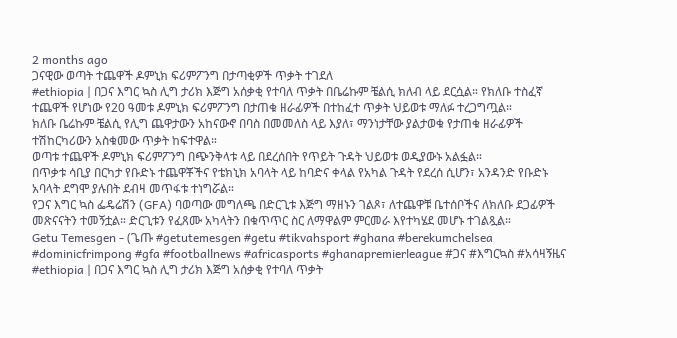2 months ago
ጋናዊው ወጣት ተጨዋች ዶምኒክ ፍሪምፖንግ በታጣቂዎች ጥቃት ተገደለ
#ethiopia | በጋና እግር ኳስ ሊግ ታሪክ እጅግ አሰቃቂ የተባለ ጥቃት በቤሬኩም ቼልሲ ክለብ ላይ ደርሷል። የክለቡ ተስፈኛ ተጨዋች የሆነው የ20 ዓመቱ ዶምኒክ ፍሪምፖንግ በታጠቁ ዘራፊዎች በተከፈተ ጥቃት ህይወቱ ማለፉ ተረጋግጧል።
ክለቡ ቤሬኩም ቼልሲ የሊግ ጨዋታውን አከናውኖ በባስ በመመለስ ላይ እያለ፣ ማንነታቸው ያልታወቁ የታጠቁ ዘራፊዎች ተሽከርካሪውን አስቁመው ጥቃት ከፍተዋል።
ወጣቱ ተጨዋች ዶምኒክ ፍሪምፖንግ በጭንቅላቱ ላይ በደረሰበት የጥይት ጉዳት ህይወቱ ወዲያውኑ አልፏል።
በጥቃቱ ሳቢያ በርካታ የቡድኑ ተጨዋቾችና የቴክኒክ አባላት ላይ ከባድና ቀላል የአካል ጉዳት የደረሰ ሲሆን፣ አንዳንድ የቡድኑ አባላት ደግሞ ያሉበት ደብዛ መጥፋቱ ተነግሯል።
የጋና እግር ኳስ ፌዴሬሽን (GFA) ባወጣው መግለጫ በድርጊቱ እጅግ ማዘኑን ገልጾ፣ ለተጨዋቹ ቤተሰቦችና ለክለቡ ደጋፊዎች መጽናናትን ተመኝቷል። ድርጊቱን የፈጸሙ አካላትን በቁጥጥር ስር ለማዋልም ምርመራ እየተካሄደ መሆኑ ተገልጿል።
Getu Temesgen - (ጌጡ #getutemesgen #getu #tikvahsport #ghana #berekumchelsea #dominicfrimpong #gfa #footballnews #africasports #ghanapremierleague #ጋና #እግርኳስ #አሳዛኝዜና
#ethiopia | በጋና እግር ኳስ ሊግ ታሪክ እጅግ አሰቃቂ የተባለ ጥቃት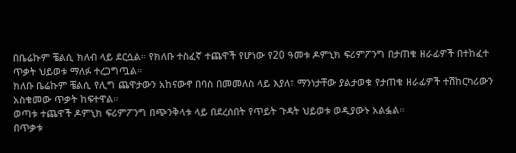በቤሬኩም ቼልሲ ክለብ ላይ ደርሷል። የክለቡ ተስፈኛ ተጨዋች የሆነው የ20 ዓመቱ ዶምኒክ ፍሪምፖንግ በታጠቁ ዘራፊዎች በተከፈተ ጥቃት ህይወቱ ማለፉ ተረጋግጧል።
ክለቡ ቤሬኩም ቼልሲ የሊግ ጨዋታውን አከናውኖ በባስ በመመለስ ላይ እያለ፣ ማንነታቸው ያልታወቁ የታጠቁ ዘራፊዎች ተሽከርካሪውን አስቁመው ጥቃት ከፍተዋል።
ወጣቱ ተጨዋች ዶምኒክ ፍሪምፖንግ በጭንቅላቱ ላይ በደረሰበት የጥይት ጉዳት ህይወቱ ወዲያውኑ አልፏል።
በጥቃቱ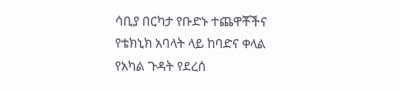ሳቢያ በርካታ የቡድኑ ተጨዋቾችና የቴክኒክ አባላት ላይ ከባድና ቀላል የአካል ጉዳት የደረሰ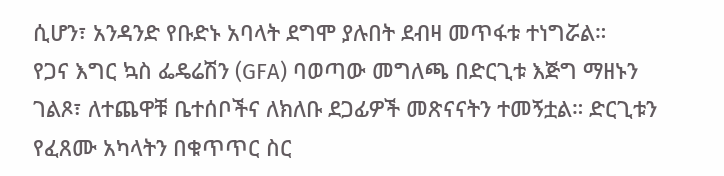ሲሆን፣ አንዳንድ የቡድኑ አባላት ደግሞ ያሉበት ደብዛ መጥፋቱ ተነግሯል።
የጋና እግር ኳስ ፌዴሬሽን (GFA) ባወጣው መግለጫ በድርጊቱ እጅግ ማዘኑን ገልጾ፣ ለተጨዋቹ ቤተሰቦችና ለክለቡ ደጋፊዎች መጽናናትን ተመኝቷል። ድርጊቱን የፈጸሙ አካላትን በቁጥጥር ስር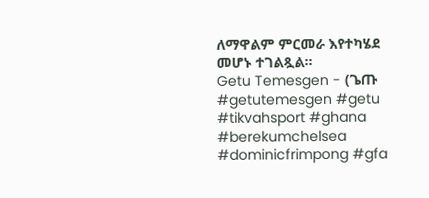ለማዋልም ምርመራ እየተካሄደ መሆኑ ተገልጿል።
Getu Temesgen - (ጌጡ #getutemesgen #getu #tikvahsport #ghana #berekumchelsea #dominicfrimpong #gfa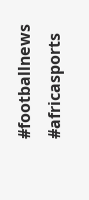#footballnews #africasports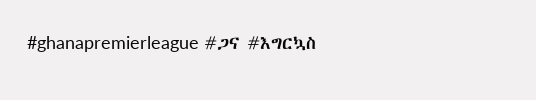#ghanapremierleague #ጋና #እግርኳስ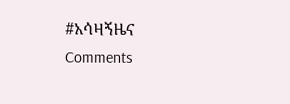#አሳዛኝዜና
Comments